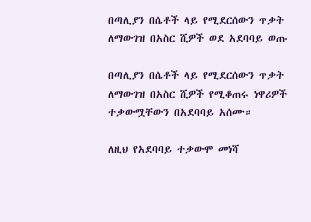በጣሊያን በሴቶች ላይ የሚደርሰውን ጥቃት ለማውገዝ በአስር ሺዎች ወደ አደባባይ ወጡ

በጣሊያን በሴቶች ላይ የሚደርሰውን ጥቃት ለማውገዝ በአስር ሺዎች የሚቆጠሩ ነዋሪዎች ተቃውሟቸውን በአደባባይ አሰሙ።

ለዚህ የአደባባይ ተቃውሞ መነሻ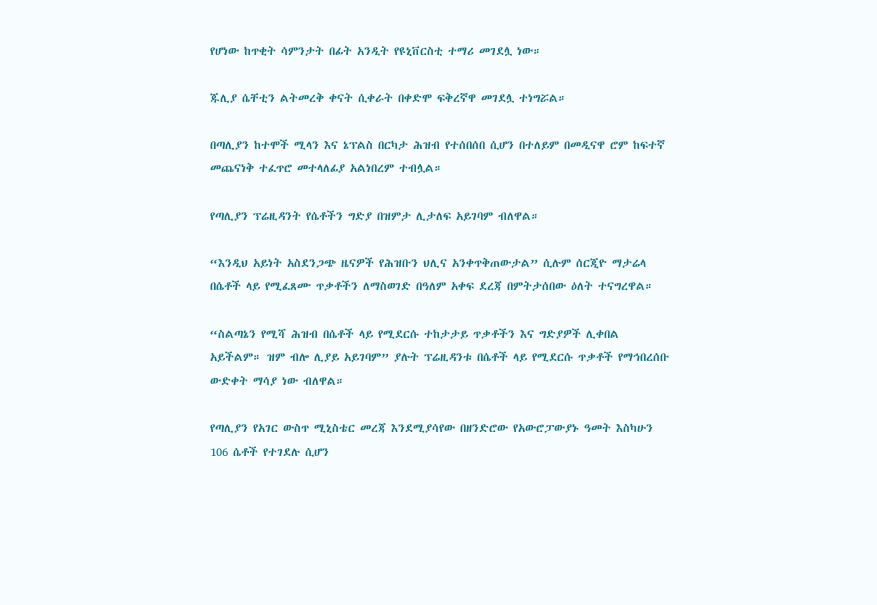የሆነው ከጥቂት ሳምንታት በፊት አንዲት የዩኒቨርስቲ ተማሪ መገደሏ ነው።

ጁሊያ ሴቸቲን ልትመረቅ ቀናት ሲቀራት በቀድሞ ፍቅረኛዋ መገደሏ ተነግሯል።

በጣሊያን ከተሞች ሚላን እና ኔፕልስ በርካታ ሕዝብ የተሰበሰበ ሲሆን በተለይም በመዲናዋ ሮም ከፍተኛ መጨናነቅ ተፈጥሮ መተላለፊያ አልነበረም ተብሏል።

የጣሊያን ፕሬዚዳንት የሴቶችን ግድያ በዝምታ ሊታለፍ አይገባም ብለዋል።

“እንዲህ አይነት አስደንጋጭ ዜናዎች የሕዝቡን ህሊና አንቀጥቅጠውታል” ሲሉም ሰርጂዮ ማታሬላ በሴቶች ላይ የሚፈጸሙ ጥቃቶችን ለማስወገድ በዓለም አቀፍ ደረጃ በምትታሰበው ዕለት ተናግረዋል።

“ስልጣኔን የሚሻ ሕዝብ በሴቶች ላይ የሚደርሱ ተከታታይ ጥቃቶችን እና ግድያዎች ሊቀበል አይችልም። ዝም ብሎ ሊያይ አይገባም” ያሉት ፕሬዚዳንቱ በሴቶች ላይ የሚደርሱ ጥቃቶች የማኅበረሰቡ ውድቀት ማሳያ ነው ብለዋል።

የጣሊያን የአገር ውስጥ ሚኒስቴር መረጃ እንደሚያሳየው በዘንድሮው የአውሮፓውያኑ ዓመት እስካሁን 106 ሴቶች የተገደሉ ሲሆን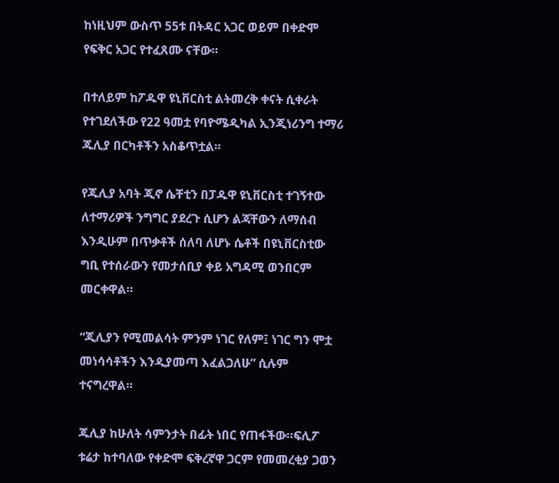ከነዚህም ውስጥ 55ቱ በትዳር አጋር ወይም በቀድሞ የፍቅር አጋር የተፈጸሙ ናቸው።

በተለይም ከፖዱዋ ዩኒቨርስቲ ልትመረቅ ቀናት ሲቀራት የተገደለችው የ22 ዓመቷ የባዮሜዲካል ኢንጂነሪንግ ተማሪ ጁሊያ በርካቶችን አስቆጥቷል።

የጁሊያ አባት ጂኖ ሴቸቲን በፓዱዋ ዩኒቨርስቲ ተገኝተው ለተማሪዎች ንግግር ያደረጉ ሲሆን ልጃቸውን ለማሰብ እንዲሁም በጥቃቶች ሰለባ ለሆኑ ሴቶች በዩኒቨርስቲው ግቢ የተሰራውን የመታሰቢያ ቀይ አግዳሚ ወንበርም መርቀዋል።

“ጂሊያን የሚመልሳት ምንም ነገር የለም፤ ነገር ግን ሞቷ መነሳሳቶችን እንዲያመጣ እፈልጋለሁ” ሲሉም ተናግረዋል።

ጁሊያ ከሁለት ሳምንታት በፊት ነበር የጠፋችው።ፍሊፖ ቱሬታ ከተባለው የቀድሞ ፍቅረኛዋ ጋርም የመመረቂያ ጋወን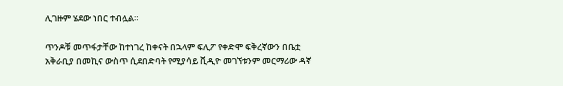ሊገዙም ሄደው ነበር ተብሏል።

ጥንዶቹ መጥፋታቸው ከተነገረ ከቀናት በኋላም ፍሊፖ የቀድሞ ፍቅረኛውን በቤቷ አቅራቢያ በመኪና ውስጥ ሲደበድባት የሚያሳይ ቪዲዮ መገኘቱንም መርማሪው ዳኛ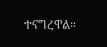ተናግረዋል።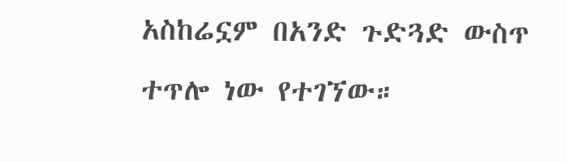አስከሬኗም በአንድ ጉድጓድ ውስጥ ተጥሎ ነው የተገኘው።